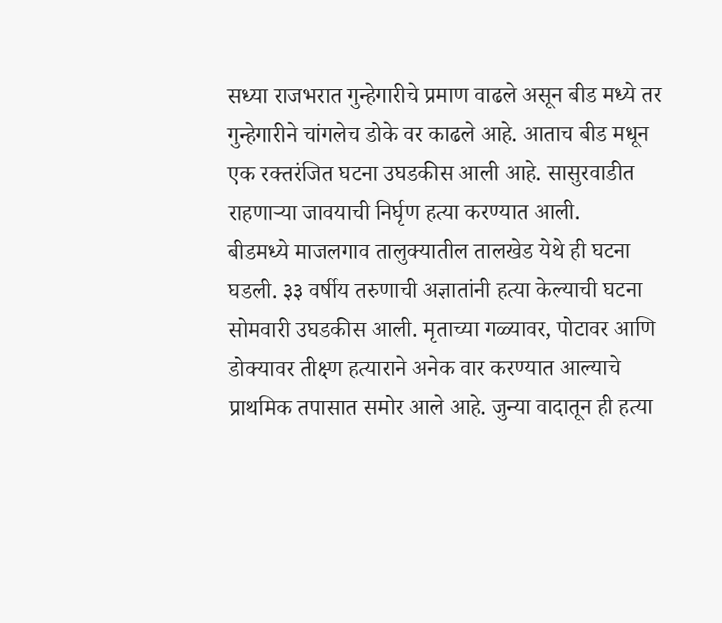सध्या राजभरात गुन्हेगारीचे प्रमाण वाढले असून बीड मध्ये तर गुन्हेगारीने चांगलेच डोके वर काढले आहे. आताच बीड मधून एक रक्तरंजित घटना उघडकीस आली आहे. सासुरवाडीत राहणाऱ्या जावयाची निर्घृण हत्या करण्यात आली.
बीडमध्ये माजलगाव तालुक्यातील तालखेड येथे ही घटना घडली. ३३ वर्षीय तरुणाची अज्ञातांनी हत्या केल्याची घटना सोमवारी उघडकीस आली. मृताच्या गळ्यावर, पोटावर आणि डोक्यावर तीक्ष्ण हत्याराने अनेक वार करण्यात आल्याचे प्राथमिक तपासात समोर आले आहे. जुन्या वादातून ही हत्या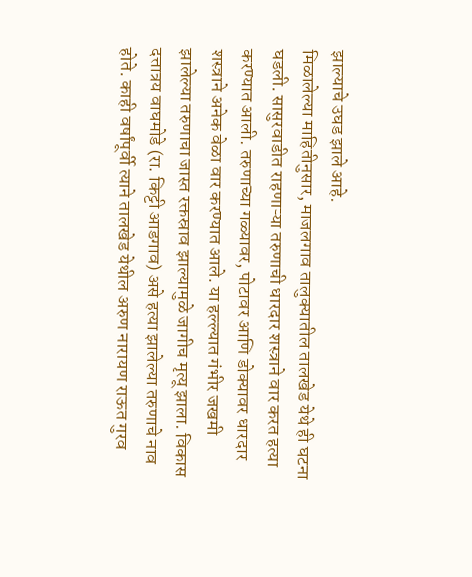झाल्याचे उघड झाले आहे.
मिळालेल्या माहितीनुसार, माजलगाव तालुक्यातील तालखेड येथे ही घटना घडली. सासुरवाडीत राहणाऱ्या तरुणाची धारदार शस्त्राने वार करत हत्या करण्यात आली. तरुणाच्या गळ्यावर, पोटावर आणि डोक्यावर धारदार शस्त्राने अनेक वेळा वार करण्यात आले. या हल्ल्यात गंभीर जखमी झालेल्या तरुणाचा जास्त रक्तस्राव झाल्यामुळे जागीच मृत्यू झाला. विकास दत्तात्रय वाघमोडे (रा. किट्टी आडगाव) असे हत्या झालेल्या तरुणाचे नाव होते. काही वर्षांपूर्वी त्याने तालखेड येथील अरुण नारायण राऊत गुरव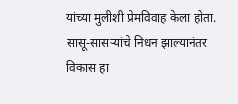यांच्या मुलीशी प्रेमविवाह केला होता.
सासू-सासऱ्यांचे निधन झाल्यानंतर विकास हा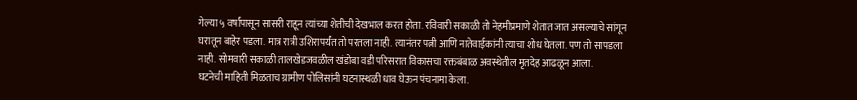गेल्या ५ वर्षांपासून सासरी राहून त्यांच्या शेतीची देखभाल करत होता. रविवारी सकाळी तो नेहमीप्रमाणे शेतात जात असल्याचे सांगून घरातून बाहेर पडला. मात्र रात्री उशिरापर्यंत तो परतला नाही. त्यानंतर पत्नी आणि नातेवाईकांनी त्याचा शोध घेतला. पण तो सापडला नाही. सोमवारी सकाळी तालखेडजवळील खंडोबा वडी परिसरात विकासचा रक्तबंबाळ अवस्थेतील मृतदेह आढळून आला.
घटनेची माहिती मिळताच ग्रामीण पोलिसांनी घटनास्थळी धाव घेऊन पंचनामा केला.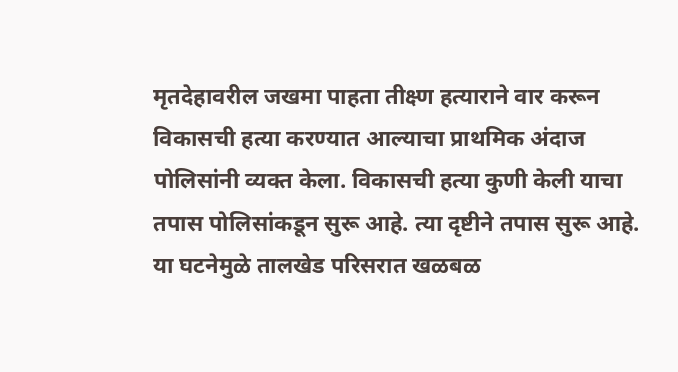मृतदेहावरील जखमा पाहता तीक्ष्ण हत्याराने वार करून विकासची हत्या करण्यात आल्याचा प्राथमिक अंदाज पोलिसांनी व्यक्त केला. विकासची हत्या कुणी केली याचा तपास पोलिसांकडून सुरू आहे. त्या दृष्टीने तपास सुरू आहे. या घटनेमुळे तालखेड परिसरात खळबळ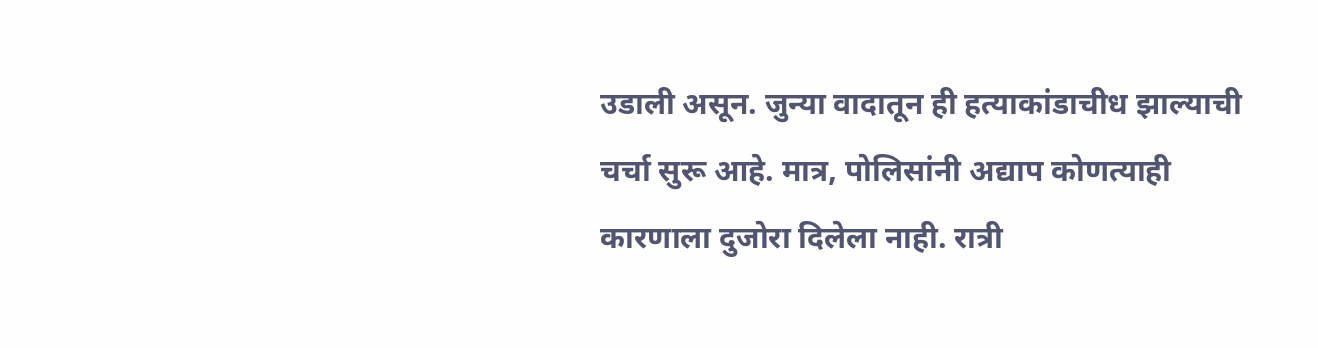उडाली असून. जुन्या वादातून ही हत्याकांडाचीध झाल्याची चर्चा सुरू आहे. मात्र, पोलिसांनी अद्याप कोणत्याही कारणाला दुजोरा दिलेला नाही. रात्री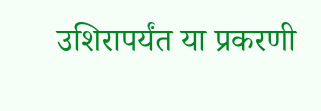उशिरापर्यंत या प्रकरणी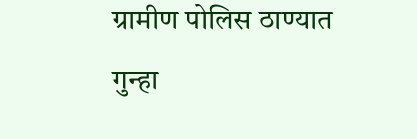ग्रामीण पोलिस ठाण्यात गुन्हा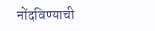नोंदविण्याची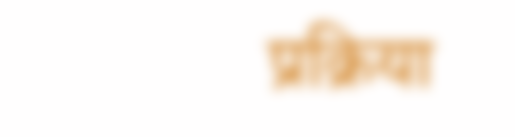प्रक्रिया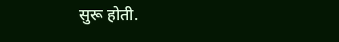सुरू होती.